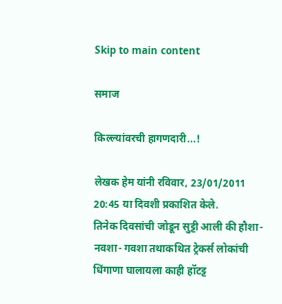Skip to main content

समाज

किल्ल्यांवरची हागणदारी...!

लेखक हेम यांनी रविवार, 23/01/2011 20:45 या दिवशी प्रकाशित केले.
तिनेक दिवसांची जोडून सुट्टी आली की हौशा- नवशा- गवशा तथाकथित ट्रेकर्स लोकांची धिंगाणा घालायला काही हॉटट्ट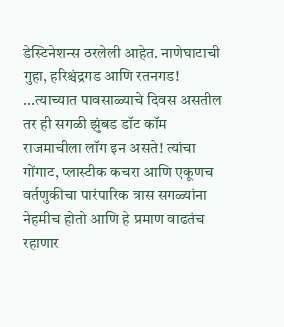डेस्टिनेशन्स ठरलेली आहेत. नाणेघाटाची गुहा, हरिश्चंद्रगड आणि रतनगड! ...त्याच्यात पावसाळ्याचे दिवस असतील तर ही सगळी झुंबड डॉट कॉम राजमाचीला लॉग इन असते! त्यांचा गोंगाट, प्लास्टीक कचरा आणि एकूणच वर्तणुकीचा पारंपारिक त्रास सगळ्यांना नेहमीच होतो आणि हे प्रमाण वाढतंच रहाणार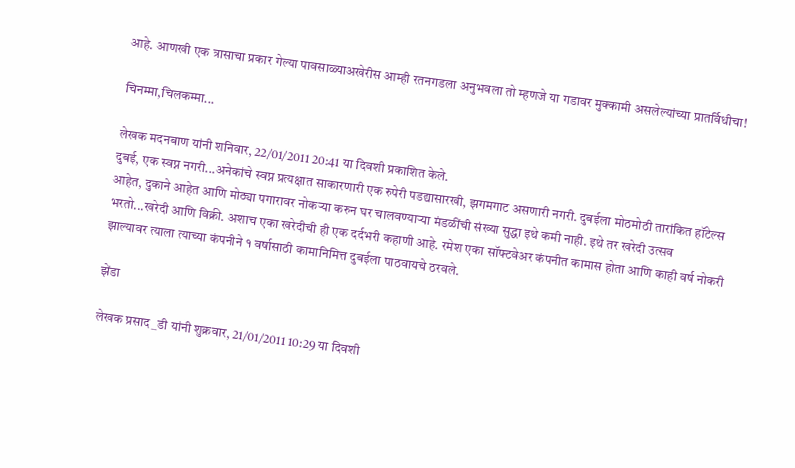आहे. आणखी एक त्रासाचा प्रकार गेल्या पावसाळ्याअखेरीस आम्ही रतनगडला अनुभवला तो म्हणजे या गडावर मुक्कामी असलेल्यांच्या प्रातर्विधीचा!

चिनम्मा,चिलकम्मा...

लेखक मदनबाण यांनी शनिवार, 22/01/2011 20:41 या दिवशी प्रकाशित केले.
दुबई, एक स्वप्न नगरी...अनेकांचे स्वप्न प्रत्यक्षात साकारणारी एक रुपेरी पडद्यासारखी, झगमगाट असणारी नगरी. दुबईला मोठमोठी तारांकित हॉटेल्स आहेत, दुकाने आहेत आणि मोठ्या पगारावर नोकर्‍या करुन घर चालवण्यार्‍या मंडळींची संख्या सुद्धा इथे कमी नाही. इथे तर खरेदी उत्सव भरतो...खरेदी आणि विक्री. अशाच एका खरेदीची ही एक दर्दभरी कहाणी आहे. रमेश एका सॉफ्टवेअर कंपनीत कामास होता आणि काही वर्ष नोकरी झाल्यावर त्याला त्याच्या कंपनीने १ वर्षासाठी कामानिमित्त दुबईला पाठवायचे ठरवले.

झेंडा

लेखक प्रसाद_डी यांनी शुक्रवार, 21/01/2011 10:29 या दिवशी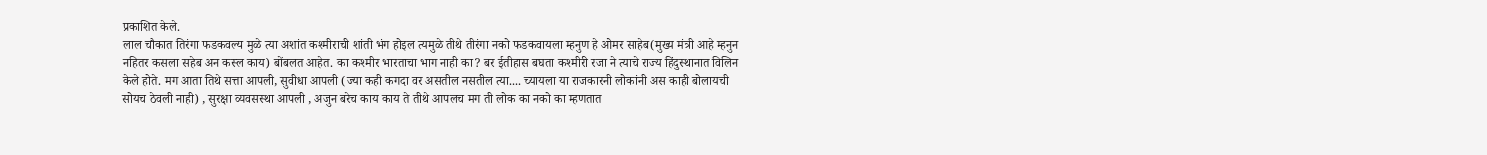प्रकाशित केले.
लाल चौकात तिरंगा फडकवल्य मुळे त्या अशांत कश्मीराची शांती भंग होइल त्यमुळे तीथे तीरंगा नको फडकवायला म्हनुण हे ओमर साहेब(मुख्य मंत्री आहे म्हनुन नहितर कसला सहेब अन कस्ल काय) बोंबलत आहेत. का कश्मीर भारताचा भाग नाही का? बर ईतीहास बघता कश्मीरी रजा ने त्याचे राज्य हिंदुस्थानात विलिन केले होते. मग आता तिथे सत्ता आपली, सुवीधा आपली (ज्या कही कगदा वर असतील नसतील त्या.... च्यायला या राजकारनी लोकांनी अस काही बोलायची सोयच ठेवली नाही) , सुरक्षा व्यवसस्था आपली , अजुन बरेच काय काय ते तीथे आपलच मग ती लोक का नको का म्हणतात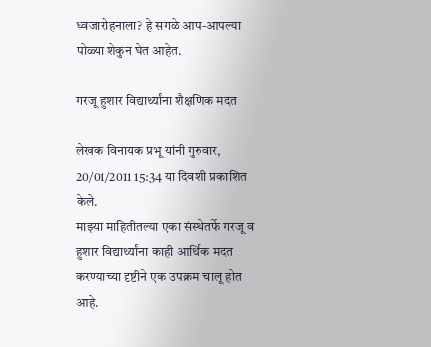ध्वजारोहनाला? हे सगळे आप-आपल्या पोळ्या शेकुन घेत आहेत.

गरजू हुशार विद्यार्थ्यांना शैक्षणिक मदत

लेखक विनायक प्रभू यांनी गुरुवार, 20/01/2011 15:34 या दिवशी प्रकाशित केले.
माझ्या माहितीतल्या एका संस्थेतर्फे गरजू व हुशार विद्यार्थ्यांना काही आर्थिक मदत करण्याच्या दृष्टीने एक उपक्रम चालू होत आहे.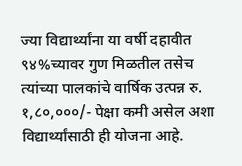ज्या विद्यार्थ्यांना या वर्षी दहावीत ९४%च्यावर गुण मिळतील तसेच त्यांच्या पालकांचे वार्षिक उत्पन्न रु. १,८०,०००/- पेक्षा कमी असेल अशा विद्यार्थ्यांसाठी ही योजना आहे.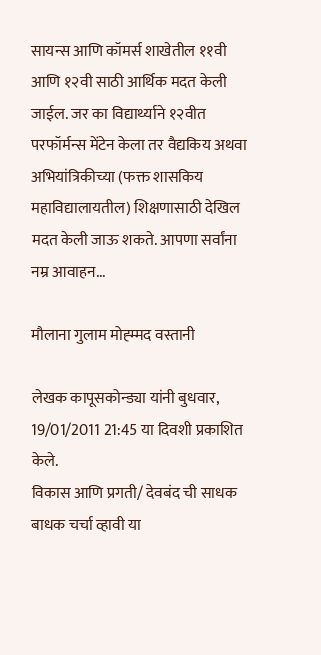सायन्स आणि कॉमर्स शाखेतील ११वी आणि १२वी साठी आर्थिक मदत केली जाईल. जर का विद्यार्थ्याने १२वीत परफॉर्मन्स मेंटेन केला तर वैद्यकिय अथवा अभियांत्रिकीच्या (फक्त शासकिय महाविद्यालायतील) शिक्षणासाठी देखिल मदत केली जाऊ शकते. आपणा सर्वांना नम्र आवाहन...

मौलाना गुलाम मोह्म्मद वस्तानी

लेखक कापूसकोन्ड्या यांनी बुधवार, 19/01/2011 21:45 या दिवशी प्रकाशित केले.
विकास आणि प्रगती/ देवबंद ची साधक बाधक चर्चा व्हावी या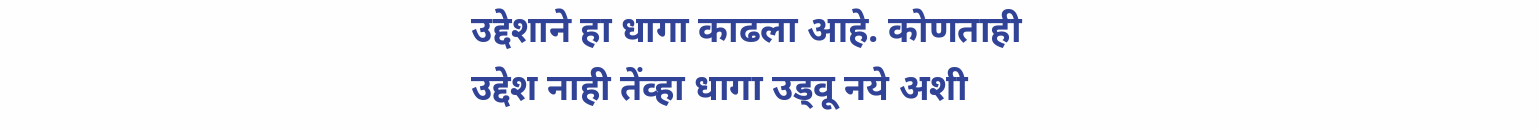उद्देशाने हा धागा काढला आहे. कोणताही उद्देश नाही तेंव्हा धागा उड्वू नये अशी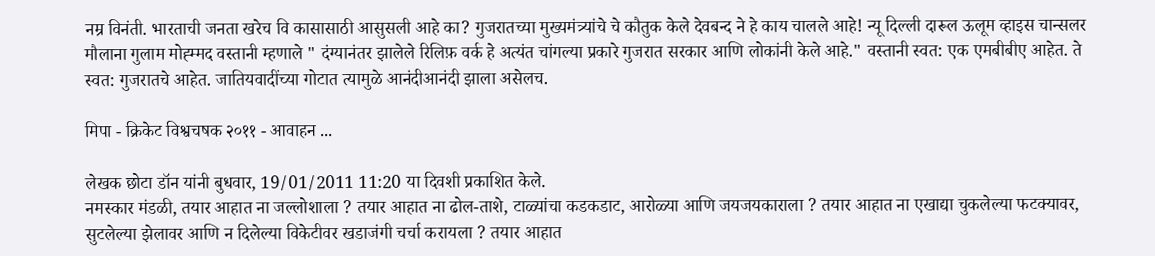नम्र विनंती. भारताची जनता खरेच वि कासासाठी आसुसली आहे का? गुजरातच्या मुख्यमंत्र्यांचे चे कौतुक केले देवबन्द ने हे काय चालले आहे! न्यू दिल्ली दारूल ऊलूम व्हाइस चान्सलर मौलाना गुलाम मोह्म्मद वस्तानी म्हणाले " दंग्यानंतर झालेले रिलिफ़ वर्क हे अत्यंत चांगल्या प्रकारे गुजरात सरकार आणि लोकांनी केले आहे." वस्तानी स्वत: एक एमबीबीए आहेत. ते स्वत: गुजरातचे आहेत. जातियवादींच्या गोटात त्यामुळे आनंदीआनंदी झाला असेलच.

मिपा - क्रिकेट विश्वचषक २०११ - आवाहन ...

लेखक छोटा डॉन यांनी बुधवार, 19/01/2011 11:20 या दिवशी प्रकाशित केले.
नमस्कार मंडळी, तयार आहात ना जल्लोशाला ? तयार आहात ना ढोल-ताशे, टाळ्यांचा कडकडाट, आरोळ्या आणि जयजयकाराला ? तयार आहात ना एखाद्या चुकलेल्या फटक्यावर, सुटलेल्या झेलावर आणि न दिलेल्या विकेटीवर खडाजंगी चर्चा करायला ? तयार आहात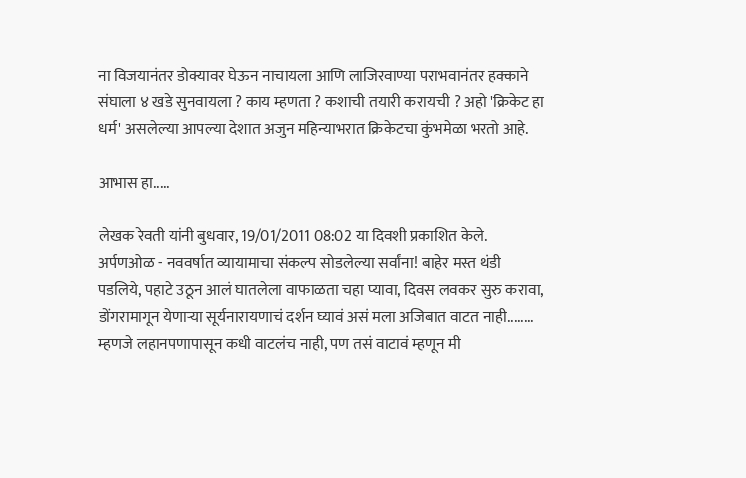ना विजयानंतर डोक्यावर घेऊन नाचायला आणि लाजिरवाण्या पराभवानंतर हक्काने संघाला ४ खडे सुनवायला ? काय म्हणता ? कशाची तयारी करायची ? अहो 'क्रिकेट हा धर्म' असलेल्या आपल्या देशात अजुन महिन्याभरात क्रिकेटचा कुंभमेळा भरतो आहे.

आभास हा.....

लेखक रेवती यांनी बुधवार, 19/01/2011 08:02 या दिवशी प्रकाशित केले.
अर्पणओळ - नववर्षात व्यायामाचा संकल्प सोडलेल्या सर्वांना! बाहेर मस्त थंडी पडलिये, पहाटे उठून आलं घातलेला वाफाळता चहा प्यावा, दिवस लवकर सुरु करावा, डोंगरामागून येणार्‍या सूर्यनारायणाचं दर्शन घ्यावं असं मला अजिबात वाटत नाही........ म्हणजे लहानपणापासून कधी वाटलंच नाही, पण तसं वाटावं म्हणून मी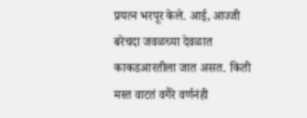प्रयत्न भरपूर केले. आई, आज्जी बरेचदा जवळच्या देवळात काकडआरतीला जात असत. किती मस्त वाटतं वगैरे वर्णनंही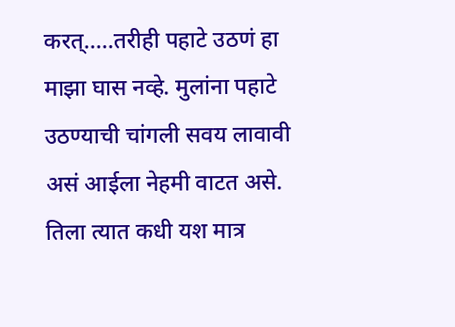करत्.....तरीही पहाटे उठणं हा माझा घास नव्हे. मुलांना पहाटे उठण्याची चांगली सवय लावावी असं आईला नेहमी वाटत असे. तिला त्यात कधी यश मात्र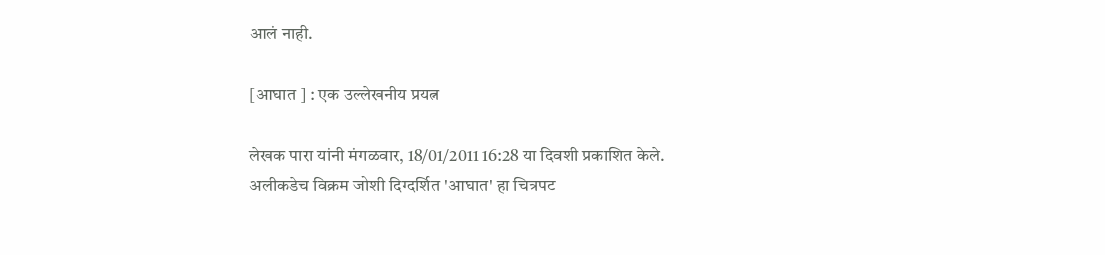आलं नाही.

[आघात ] : एक उल्लेखनीय प्रयत्न

लेखक पारा यांनी मंगळवार, 18/01/2011 16:28 या दिवशी प्रकाशित केले.
अलीकडेच विक्रम जोशी दिग्दर्शित 'आघात' हा चित्रपट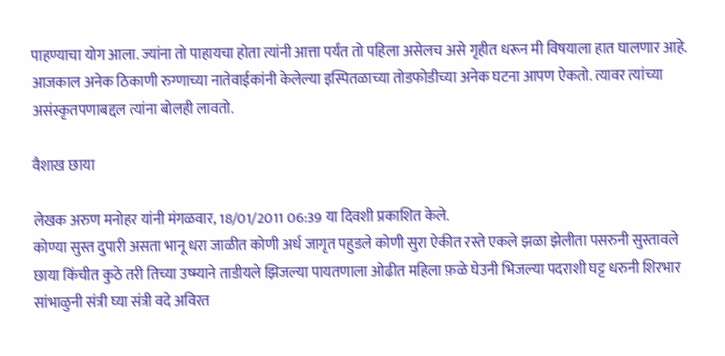पाहण्याचा योग आला. ज्यांना तो पाहायचा होता त्यांनी आत्ता पर्यंत तो पहिला असेलच असे गृहीत धरून मी विषयाला हात घालणार आहे. आजकाल अनेक ठिकाणी रुग्णाच्या नातेवाईकांनी केलेल्या इस्पितळाच्या तोडफोडीच्या अनेक घटना आपण ऐकतो. त्यावर त्यांच्या असंस्कृतपणाबद्दल त्यांना बोलही लावतो.

वैशाख छाया

लेखक अरुण मनोहर यांनी मंगळवार, 18/01/2011 06:39 या दिवशी प्रकाशित केले.
कोण्या सुस्त दुपारी असता भानू धरा जाळीत कोणी अर्ध जागृत पहुडले कोणी सुरा ऐकीत रस्ते एकले झळा झेलीता पसरुनी सुस्तावले छाया किंचीत कुठे तरी तिच्या उष्म्याने ताडीयले झिजल्या पायतणाला ओढीत महिला फ़ळे घेउनी भिजल्या पदराशी घट्ट धरुनी शिरभार सांभाळुनी संत्री घ्या संत्री वदे अविरत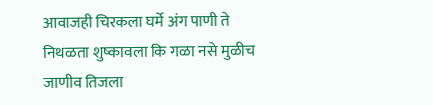आवाजही चिरकला घर्मे अंग पाणी ते निथळता शुष्कावला कि गळा नसे मुळीच जाणीव तिजला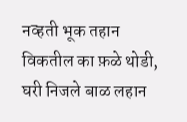नव्हती भूक तहान विकतील का फ़ळे थोडी, घरी निजले बाळ लहान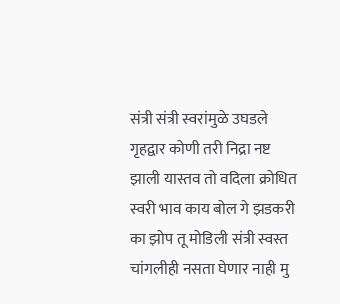संत्री संत्री स्वरांमुळे उघडले गृहद्वार कोणी तरी निद्रा नष्ट झाली यास्तव तो वदिला क्रोधित स्वरी भाव काय बोल गे झडकरी का झोप तू मोडिली संत्री स्वस्त चांगलीही नसता घेणार नाही मु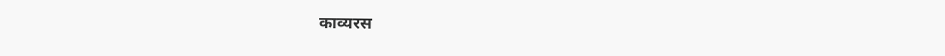काव्यरस